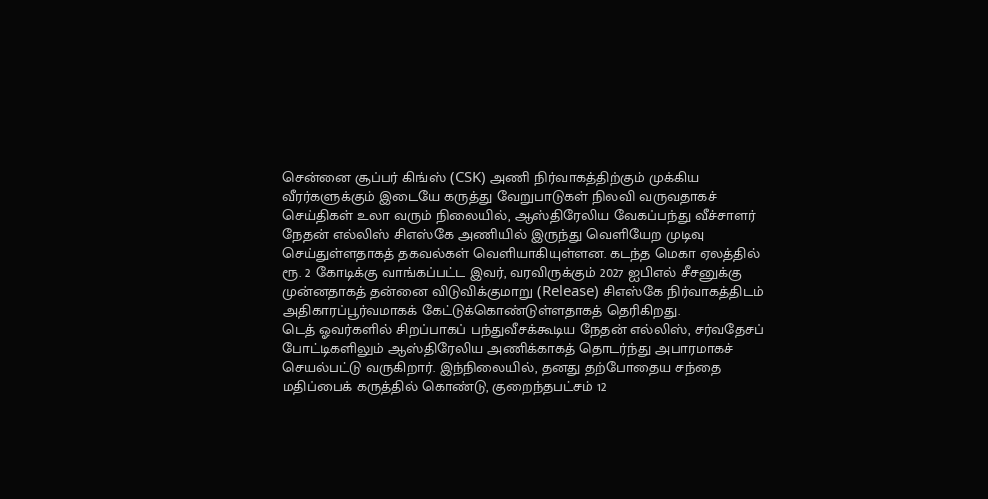சென்னை சூப்பர் கிங்ஸ் (CSK) அணி நிர்வாகத்திற்கும் முக்கிய வீரர்களுக்கும் இடையே கருத்து வேறுபாடுகள் நிலவி வருவதாகச் செய்திகள் உலா வரும் நிலையில், ஆஸ்திரேலிய வேகப்பந்து வீச்சாளர் நேதன் எல்லிஸ் சிஎஸ்கே அணியில் இருந்து வெளியேற முடிவு செய்துள்ளதாகத் தகவல்கள் வெளியாகியுள்ளன. கடந்த மெகா ஏலத்தில் ரூ. 2 கோடிக்கு வாங்கப்பட்ட இவர், வரவிருக்கும் 2027 ஐபிஎல் சீசனுக்கு முன்னதாகத் தன்னை விடுவிக்குமாறு (Release) சிஎஸ்கே நிர்வாகத்திடம் அதிகாரப்பூர்வமாகக் கேட்டுக்கொண்டுள்ளதாகத் தெரிகிறது.
டெத் ஓவர்களில் சிறப்பாகப் பந்துவீசக்கூடிய நேதன் எல்லிஸ், சர்வதேசப் போட்டிகளிலும் ஆஸ்திரேலிய அணிக்காகத் தொடர்ந்து அபாரமாகச் செயல்பட்டு வருகிறார். இந்நிலையில், தனது தற்போதைய சந்தை மதிப்பைக் கருத்தில் கொண்டு, குறைந்தபட்சம் 12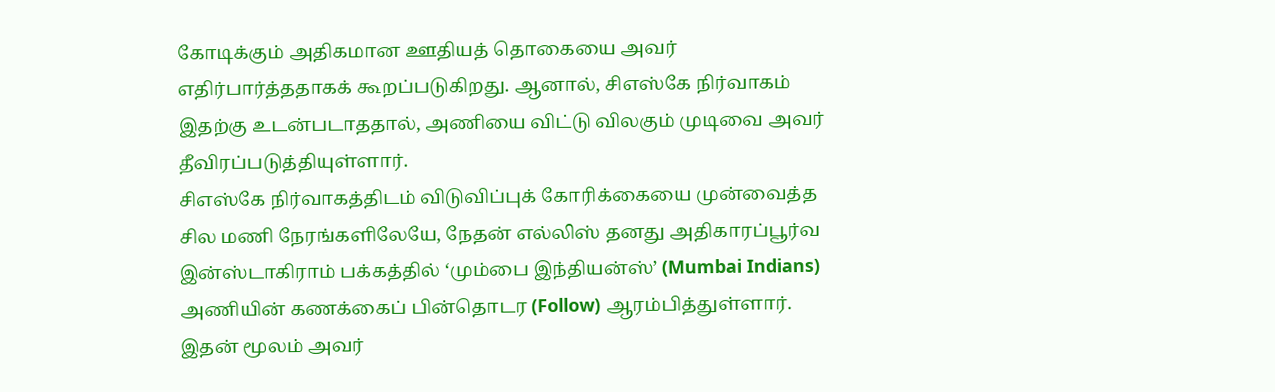கோடிக்கும் அதிகமான ஊதியத் தொகையை அவர் எதிர்பார்த்ததாகக் கூறப்படுகிறது. ஆனால், சிஎஸ்கே நிர்வாகம் இதற்கு உடன்படாததால், அணியை விட்டு விலகும் முடிவை அவர் தீவிரப்படுத்தியுள்ளார்.
சிஎஸ்கே நிர்வாகத்திடம் விடுவிப்புக் கோரிக்கையை முன்வைத்த சில மணி நேரங்களிலேயே, நேதன் எல்லிஸ் தனது அதிகாரப்பூர்வ இன்ஸ்டாகிராம் பக்கத்தில் ‘மும்பை இந்தியன்ஸ்’ (Mumbai Indians) அணியின் கணக்கைப் பின்தொடர (Follow) ஆரம்பித்துள்ளார். இதன் மூலம் அவர்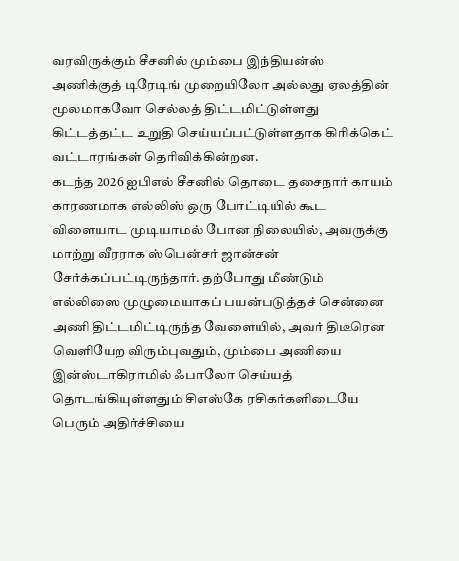வரவிருக்கும் சீசனில் மும்பை இந்தியன்ஸ் அணிக்குத் டிரேடிங் முறையிலோ அல்லது ஏலத்தின் மூலமாகவோ செல்லத் திட்டமிட்டுள்ளது கிட்டத்தட்ட உறுதி செய்யப்பட்டுள்ளதாக கிரிக்கெட் வட்டாரங்கள் தெரிவிக்கின்றன.
கடந்த 2026 ஐபிஎல் சீசனில் தொடை தசைநார் காயம் காரணமாக எல்லிஸ் ஒரு போட்டியில் கூட விளையாட முடியாமல் போன நிலையில், அவருக்கு மாற்று வீரராக ஸ்பென்சர் ஜான்சன் சேர்க்கப்பட்டிருந்தார். தற்போது மீண்டும் எல்லிஸை முழுமையாகப் பயன்படுத்தச் சென்னை அணி திட்டமிட்டிருந்த வேளையில், அவர் திடீரென வெளியேற விரும்புவதும், மும்பை அணியை இன்ஸ்டாகிராமில் ஃபாலோ செய்யத் தொடங்கியுள்ளதும் சிஎஸ்கே ரசிகர்களிடையே பெரும் அதிர்ச்சியை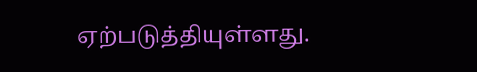ஏற்படுத்தியுள்ளது.